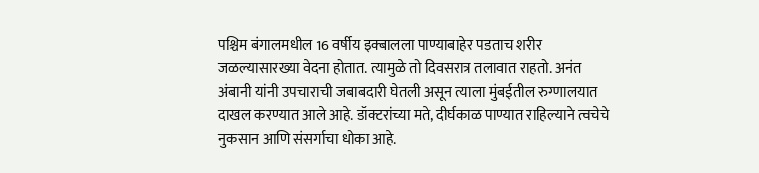पश्चिम बंगालमधील 16 वर्षीय इक्बालला पाण्याबाहेर पडताच शरीर जळल्यासारख्या वेदना होतात. त्यामुळे तो दिवसरात्र तलावात राहतो. अनंत अंबानी यांनी उपचाराची जबाबदारी घेतली असून त्याला मुंबईतील रुग्णालयात दाखल करण्यात आले आहे. डॉक्टरांच्या मते, दीर्घकाळ पाण्यात राहिल्याने त्वचेचे नुकसान आणि संसर्गाचा धोका आहे.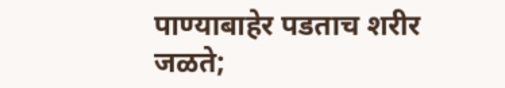पाण्याबाहेर पडताच शरीर जळते;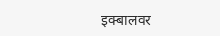इक्बालवर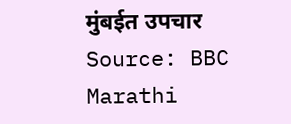मुंबईत उपचार
Source: BBC Marathi